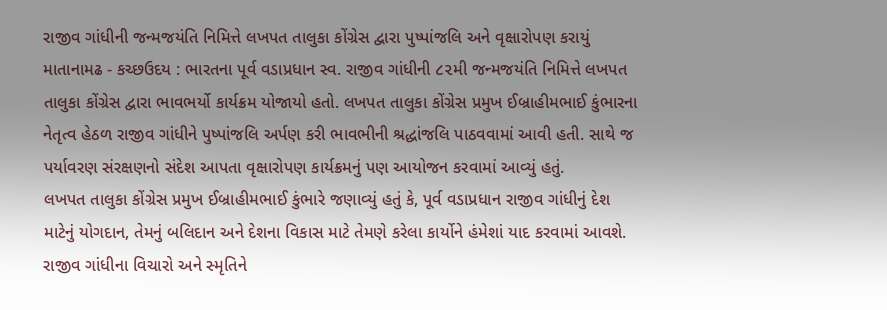રાજીવ ગાંધીની જન્મજયંતિ નિમિત્તે લખપત તાલુકા કોંગ્રેસ દ્વારા પુષ્પાંજલિ અને વૃક્ષારોપણ કરાયું
માતાનામઢ - કચ્છઉદય : ભારતના પૂર્વ વડાપ્રધાન સ્વ. રાજીવ ગાંધીની ૮૨મી જન્મજયંતિ નિમિત્તે લખપત તાલુકા કોંગ્રેસ દ્વારા ભાવભર્યો કાર્યક્રમ યોજાયો હતો. લખપત તાલુકા કોંગ્રેસ પ્રમુખ ઈબ્રાહીમભાઈ કુંભારના નેતૃત્વ હેઠળ રાજીવ ગાંધીને પુષ્પાંજલિ અર્પણ કરી ભાવભીની શ્રદ્ધાંજલિ પાઠવવામાં આવી હતી. સાથે જ પર્યાવરણ સંરક્ષણનો સંદેશ આપતા વૃક્ષારોપણ કાર્યક્રમનું પણ આયોજન કરવામાં આવ્યું હતું.
લખપત તાલુકા કોંગ્રેસ પ્રમુખ ઈબ્રાહીમભાઈ કુંભારે જણાવ્યું હતું કે, પૂર્વ વડાપ્રધાન રાજીવ ગાંધીનું દેશ માટેનું યોગદાન, તેમનું બલિદાન અને દેશના વિકાસ માટે તેમણે કરેલા કાર્યોને હંમેશાં યાદ કરવામાં આવશે. રાજીવ ગાંધીના વિચારો અને સ્મૃતિને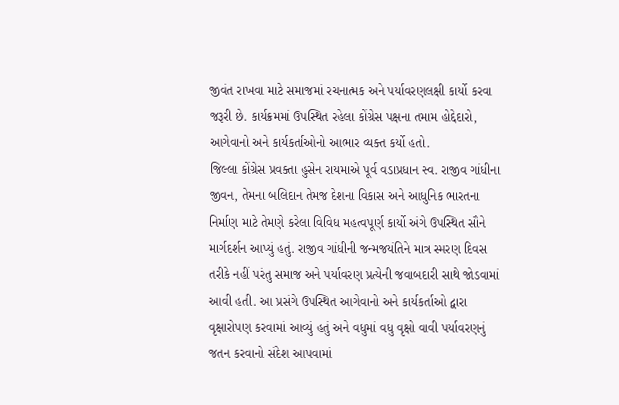જીવંત રાખવા માટે સમાજમાં રચનાત્મક અને પર્યાવરણલક્ષી કાર્યો કરવા જરૂરી છે. કાર્યક્રમમાં ઉપસ્થિત રહેલા કોંગ્રેસ પક્ષના તમામ હોદ્દેદારો, આગેવાનો અને કાર્યકર્તાઓનો આભાર વ્યક્ત કર્યો હતો.
જિલ્લા કોંગ્રેસ પ્રવક્તા હુસેન રાયમાએ પૂર્વ વડાપ્રધાન સ્વ. રાજીવ ગાંધીના જીવન, તેમના બલિદાન તેમજ દેશના વિકાસ અને આધુનિક ભારતના નિર્માણ માટે તેમણે કરેલા વિવિધ મહત્વપૂર્ણ કાર્યો અંગે ઉપસ્થિત સૌને માર્ગદર્શન આપ્યું હતું. રાજીવ ગાંધીની જન્મજયંતિને માત્ર સ્મરણ દિવસ તરીકે નહીં પરંતુ સમાજ અને પર્યાવરણ પ્રત્યેની જવાબદારી સાથે જોડવામાં આવી હતી. આ પ્રસંગે ઉપસ્થિત આગેવાનો અને કાર્યકર્તાઓ દ્વારા વૃક્ષારોપણ કરવામાં આવ્યું હતું અને વધુમાં વધુ વૃક્ષો વાવી પર્યાવરણનું જતન કરવાનો સંદેશ આપવામાં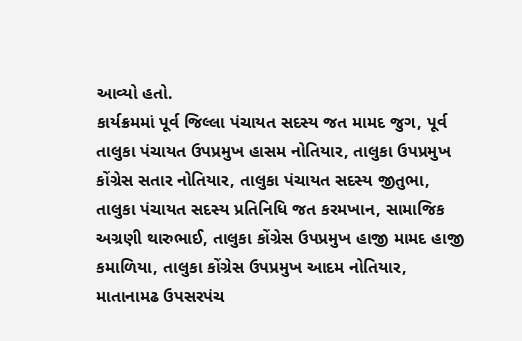આવ્યો હતો.
કાર્યક્રમમાં પૂર્વ જિલ્લા પંચાયત સદસ્ય જત મામદ જુગ, પૂર્વ તાલુકા પંચાયત ઉપપ્રમુખ હાસમ નોતિયાર, તાલુકા ઉપપ્રમુખ કોંગ્રેસ સતાર નોતિયાર, તાલુકા પંચાયત સદસ્ય જીતુભા, તાલુકા પંચાયત સદસ્ય પ્રતિનિધિ જત કરમખાન, સામાજિક અગ્રણી થારુભાઈ, તાલુકા કોંગ્રેસ ઉપપ્રમુખ હાજી મામદ હાજી કમાળિયા, તાલુકા કોંગ્રેસ ઉપપ્રમુખ આદમ નોતિયાર, માતાનામઢ ઉપસરપંચ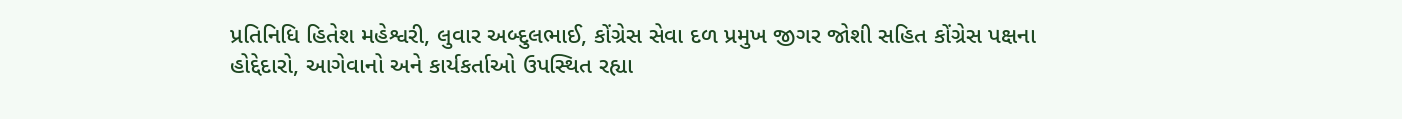પ્રતિનિધિ હિતેશ મહેશ્વરી, લુવાર અબ્દુલભાઈ, કોંગ્રેસ સેવા દળ પ્રમુખ જીગર જોશી સહિત કોંગ્રેસ પક્ષના હોદ્દેદારો, આગેવાનો અને કાર્યકર્તાઓ ઉપસ્થિત રહ્યા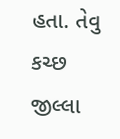હતા. તેવુ કચ્છ જીલ્લા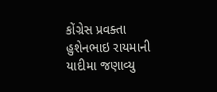કોંગ્રેસ પ્રવક્તા હુશેનભાઇ રાયમાની યાદીમા જણાવ્યુ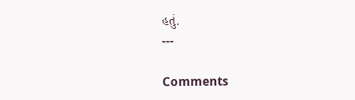હતું.
---

Comments